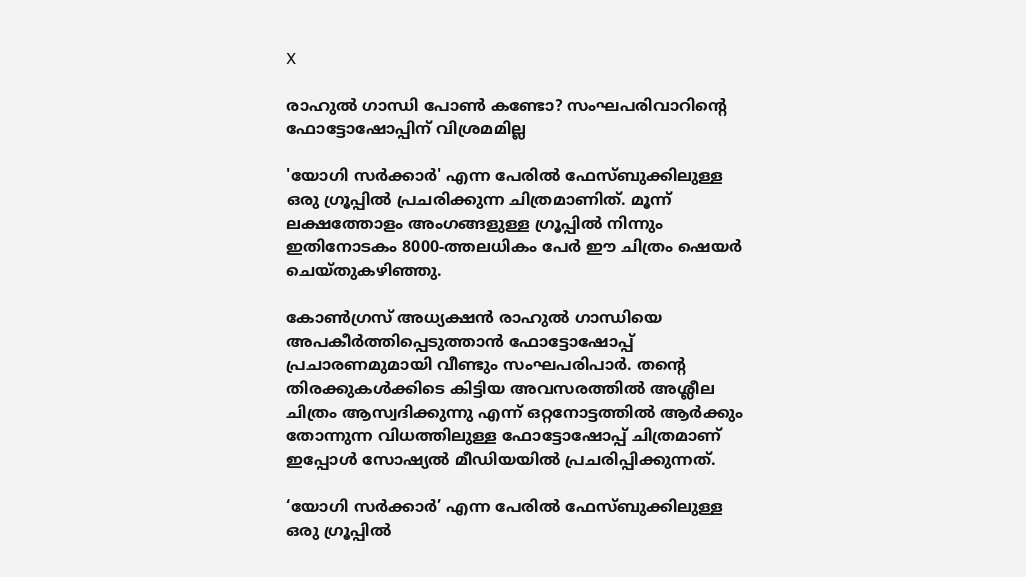X

രാഹുല്‍ ഗാന്ധി പോണ്‍ കണ്ടോ? സംഘപരിവാറിന്റെ ഫോട്ടോഷോപ്പിന് വിശ്രമമില്ല

'യോഗി സര്‍ക്കാര്‍' എന്ന പേരില്‍ ഫേസ്ബുക്കിലുള്ള ഒരു ഗ്രൂപ്പില്‍ പ്രചരിക്കുന്ന ചിത്രമാണിത്. മൂന്ന് ലക്ഷത്തോളം അംഗങ്ങളുള്ള ഗ്രൂപ്പില്‍ നിന്നും ഇതിനോടകം 8000-ത്തലധികം പേര്‍ ഈ ചിത്രം ഷെയര്‍ ചെയ്തുകഴിഞ്ഞു.

കോണ്‍ഗ്രസ് അധ്യക്ഷന്‍ രാഹുല്‍ ഗാന്ധിയെ അപകീര്‍ത്തിപ്പെടുത്താന്‍ ഫോട്ടോഷോപ്പ് പ്രചാരണമുമായി വീണ്ടും സംഘപരിപാര്‍. തന്റെ തിരക്കുകള്‍ക്കിടെ കിട്ടിയ അവസരത്തില്‍ അശ്ലീല ചിത്രം ആസ്വദിക്കുന്നു എന്ന് ഒറ്റനോട്ടത്തില്‍ ആര്‍ക്കും തോന്നുന്ന വിധത്തിലുള്ള ഫോട്ടോഷോപ്പ് ചിത്രമാണ് ഇപ്പോള്‍ സോഷ്യല്‍ മീഡിയയില്‍ പ്രചരിപ്പിക്കുന്നത്.

‘യോഗി സര്‍ക്കാര്‍’ എന്ന പേരില്‍ ഫേസ്ബുക്കിലുള്ള ഒരു ഗ്രൂപ്പില്‍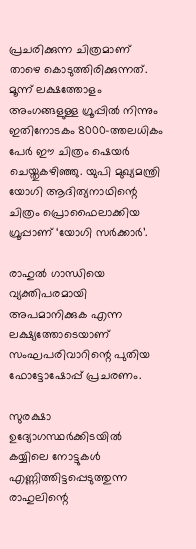പ്രചരിക്കുന്ന ചിത്രമാണ് താഴെ കൊടുത്തിരിക്കുന്നത്. മൂന്ന് ലക്ഷത്തോളം അംഗങ്ങളുള്ള ഗ്രൂപ്പില്‍ നിന്നും ഇതിനോടകം 8000-ത്തലധികം പേര്‍ ഈ ചിത്രം ഷെയര്‍ ചെയ്തുകഴിഞ്ഞു. യുപി മുഖ്യമന്ത്രി യോഗി ആദിത്യനാഥിന്റെ ചിത്രം പ്രൊഫൈലാക്കിയ ഗ്രൂപ്പാണ് ‘യോഗി സര്‍ക്കാര്‍’.

രാഹുല്‍ ഗാന്ധിയെ വ്യക്തിപരമായി അപമാനിക്കുക എന്ന ലക്ഷ്യത്തോടെയാണ് സംഘപരിവാറിന്റെ പുതിയ ഫോട്ടോഷോപ്പ്‌ പ്രചരണം.

സുരക്ഷാ ഉദ്യോഗസ്ഥര്‍ക്കിടയില്‍ കയ്യിലെ നോട്ടുകള്‍ എണ്ണിത്തിട്ടപ്പെടുത്തുന്ന രാഹുലിന്റെ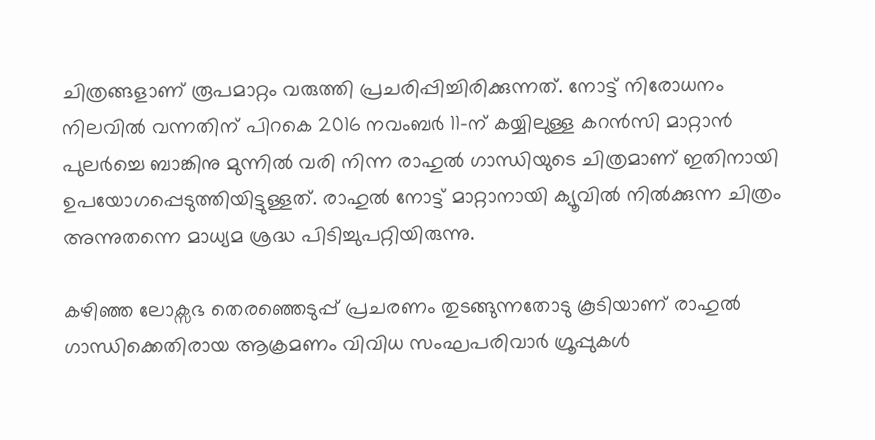ചിത്രങ്ങളാണ് രൂപമാറ്റം വരുത്തി പ്രചരിപ്പിച്ചിരിക്കുന്നത്. നോട്ട് നിരോധനം നിലവില്‍ വന്നതിന് പിറകെ 2016 നവംബര്‍ 11-ന് കയ്യിലുള്ള കറന്‍സി മാറ്റാന്‍ പുലര്‍ച്ചെ ബാങ്കിനു മുന്നില്‍ വരി നിന്ന രാഹുല്‍ ഗാന്ധിയുടെ ചിത്രമാണ് ഇതിനായി ഉപയോഗപ്പെടുത്തിയിട്ടുള്ളത്. രാഹുല്‍ നോട്ട് മാറ്റാനായി ക്യൂവില്‍ നില്‍ക്കുന്ന ചിത്രം അന്നുതന്നെ മാധ്യമ ശ്രദ്ധ പിടിച്ചുപറ്റിയിരുന്നു.

കഴിഞ്ഞ ലോക്സഭ തെരഞ്ഞെടുപ്പ് പ്രചരണം തുടങ്ങുന്നതോടു കൂടിയാണ് രാഹുല്‍ ഗാന്ധിക്കെതിരായ ആക്രമണം വിവിധ സംഘപരിവാര്‍ ഗ്രൂപ്പുകള്‍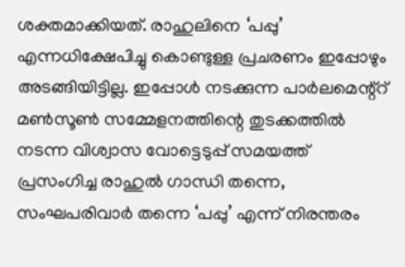ശക്തമാക്കിയത്. രാഹുലിനെ ‘പപ്പു’ എന്നധിക്ഷേപിച്ചു കൊണ്ടുള്ള പ്രചരണം ഇപ്പോഴും അടങ്ങിയിട്ടില്ല. ഇപ്പോള്‍ നടക്കുന്ന പാര്‍ലമെന്റ്റ് മണ്‍സൂണ്‍ സമ്മേളനത്തിന്റെ തുടക്കത്തില്‍ നടന്ന വിശ്വാസ വോട്ടെടുപ്പ് സമയത്ത് പ്രസംഗിച്ച രാഹുല്‍ ഗാന്ധി തന്നെ, സംഘപരിവാര്‍ തന്നെ ‘പപ്പു’ എന്ന് നിരന്തരം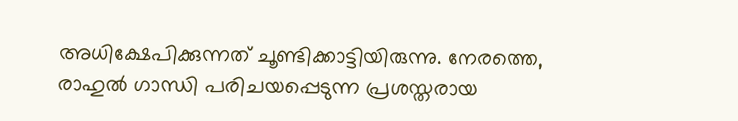അധിക്ഷേപിക്കുന്നത് ചൂണ്ടിക്കാട്ടിയിരുന്നു. നേരത്തെ, രാഹുല്‍ ഗാന്ധി പരിചയപ്പെടുന്ന പ്രശസ്തരായ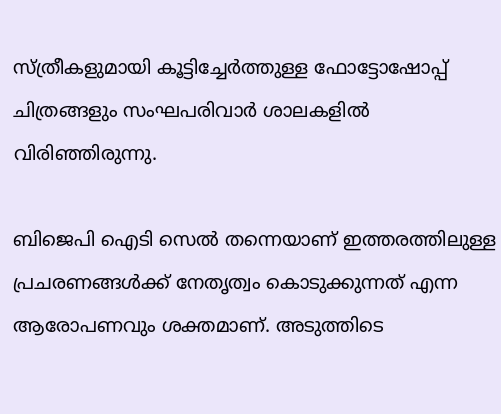സ്ത്രീകളുമായി കൂട്ടിച്ചേര്‍ത്തുള്ള ഫോട്ടോഷോപ്പ് ചിത്രങ്ങളും സംഘപരിവാര്‍ ശാലകളില്‍ വിരിഞ്ഞിരുന്നു.

ബിജെപി ഐടി സെല്‍ തന്നെയാണ് ഇത്തരത്തിലുള്ള പ്രചരണങ്ങള്‍ക്ക് നേതൃത്വം കൊടുക്കുന്നത് എന്ന ആരോപണവും ശക്തമാണ്. അടുത്തിടെ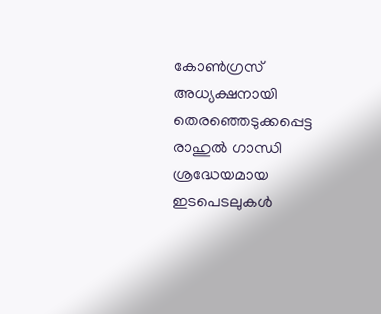കോണ്‍ഗ്രസ് അധ്യക്ഷനായി തെരഞ്ഞെടുക്കപ്പെട്ട രാഹുല്‍ ഗാന്ധി ശ്രദ്ധേയമായ ഇടപെടലുകള്‍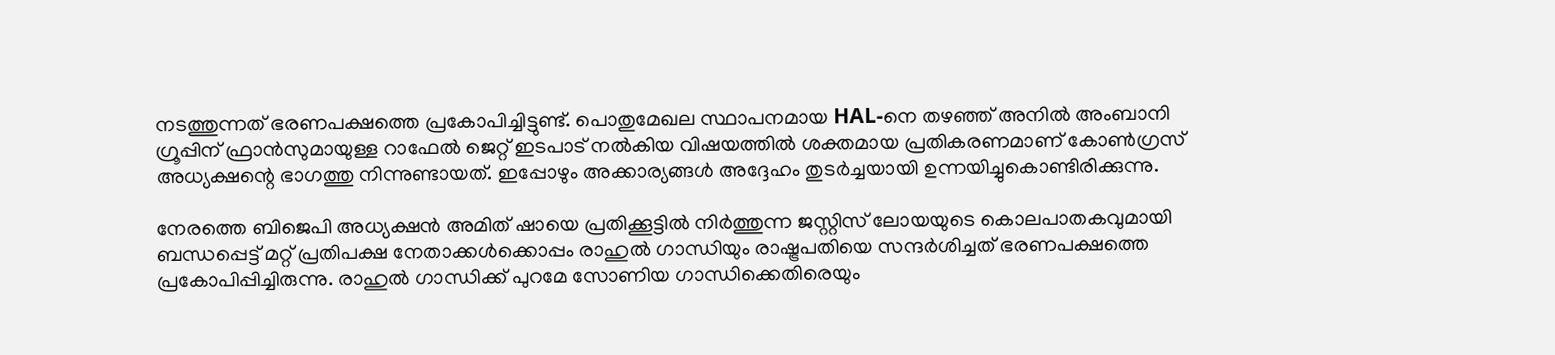നടത്തുന്നത് ഭരണപക്ഷത്തെ പ്രകോപിച്ചിട്ടുണ്ട്. പൊതുമേഖല സ്ഥാപനമായ HAL-നെ തഴഞ്ഞ്‌ അനില്‍ അംബാനി ഗ്രൂപ്പിന് ഫ്രാന്‍സുമായുള്ള റാഫേല്‍ ജെറ്റ് ഇടപാട് നല്‍കിയ വിഷയത്തില്‍ ശക്തമായ പ്രതികരണമാണ് കോണ്‍ഗ്രസ് അധ്യക്ഷന്റെ ഭാഗത്തു നിന്നുണ്ടായത്. ഇപ്പോഴും അക്കാര്യങ്ങള്‍ അദ്ദേഹം തുടര്‍ച്ചയായി ഉന്നയിച്ചുകൊണ്ടിരിക്കുന്നു.

നേരത്തെ ബിജെപി അധ്യക്ഷന്‍ അമിത് ഷായെ പ്രതിക്കൂട്ടില്‍ നിര്‍ത്തുന്ന ജസ്റ്റിസ് ലോയയുടെ കൊലപാതകവുമായി ബന്ധപ്പെട്ട് മറ്റ് പ്രതിപക്ഷ നേതാക്കള്‍ക്കൊപ്പം രാഹുല്‍ ഗാന്ധിയും രാഷ്ട്രപതിയെ സന്ദര്‍ശിച്ചത് ഭരണപക്ഷത്തെ പ്രകോപിപ്പിച്ചിരുന്നു. രാഹുല്‍ ഗാന്ധിക്ക് പുറമേ സോണിയ ഗാന്ധിക്കെതിരെയും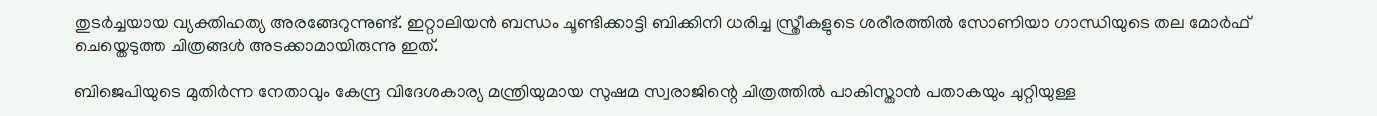തുടര്‍ച്ചയായ വ്യക്തിഹത്യ അരങ്ങേറുന്നുണ്ട്. ഇറ്റാലിയന്‍ ബന്ധം ചൂണ്ടിക്കാട്ടി ബിക്കിനി ധരിച്ച സ്ത്രീകളുടെ ശരീരത്തില്‍ സോണിയാ ഗാന്ധിയുടെ തല മോര്‍ഫ് ചെയ്തെടുത്ത ചിത്രങ്ങള്‍ അടക്കാമായിരുന്നു ഇത്.

ബിജെപിയുടെ മുതിര്‍ന്ന നേതാവും കേന്ദ്ര വിദേശകാര്യ മന്ത്രിയുമായ സുഷമ സ്വരാജിന്റെ ചിത്രത്തില്‍ പാകിസ്താന്‍ പതാകയും ചുറ്റിയുള്ള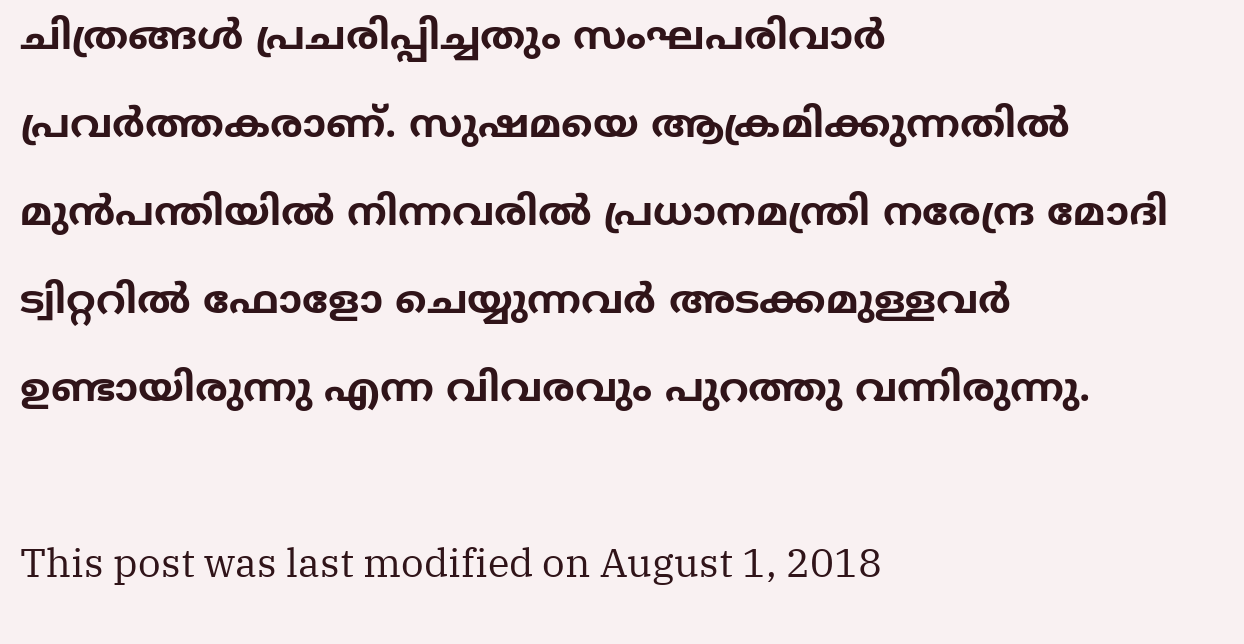ചിത്രങ്ങള്‍ പ്രചരിപ്പിച്ചതും സംഘപരിവാര്‍ പ്രവര്‍ത്തകരാണ്. സുഷമയെ ആക്രമിക്കുന്നതില്‍ മുന്‍പന്തിയില്‍ നിന്നവരില്‍ പ്രധാനമന്ത്രി നരേന്ദ്ര മോദി ട്വിറ്ററില്‍ ഫോളോ ചെയ്യുന്നവര്‍ അടക്കമുള്ളവര്‍ ഉണ്ടായിരുന്നു എന്ന വിവരവും പുറത്തു വന്നിരുന്നു.

This post was last modified on August 1, 2018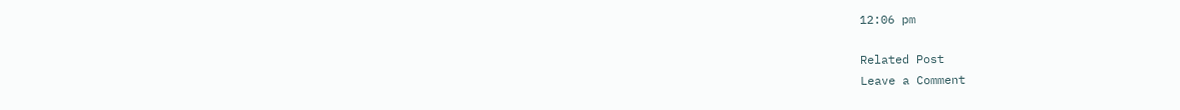12:06 pm

Related Post
Leave a Comment